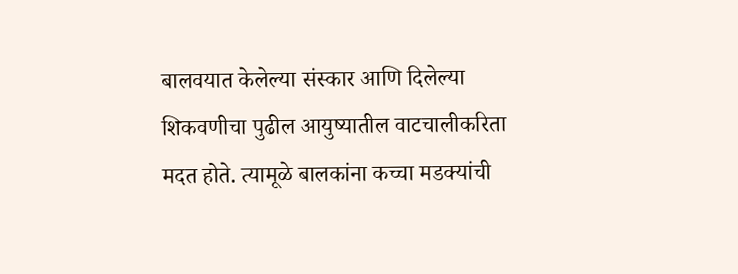बालवयात केलेल्या संस्कार आणि दिलेल्या शिकवणीचा पुढील आयुष्यातील वाटचालीकरिता मदत होते. त्यामूळे बालकांना कच्चा मडक्यांची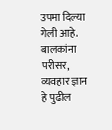उपमा दिल्या गेली आहे. बालकांना परीसर, व्यवहार ज्ञान हे पुढील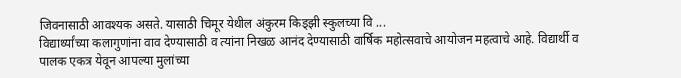जिवनासाठी आवश्यक असते. यासाठी चिमूर येथील अंकुरम किड्झी स्कुलच्या वि ...
विद्यार्थ्यांच्या कलागुणांना वाव देण्यासाठी व त्यांना निखळ आनंद देण्यासाठी वार्षिक महोत्सवाचे आयोजन महत्वाचे आहे. विद्यार्थी व पालक एकत्र येवून आपल्या मुलांच्या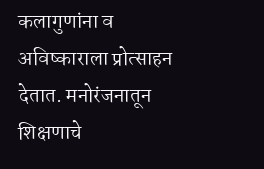कलागुणांना व अविष्काराला प्रोत्साहन देतात. मनोरंजनातून शिक्षणाचे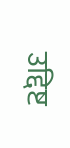उद्दिष्ट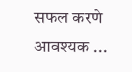सफल करणे आवश्यक ...